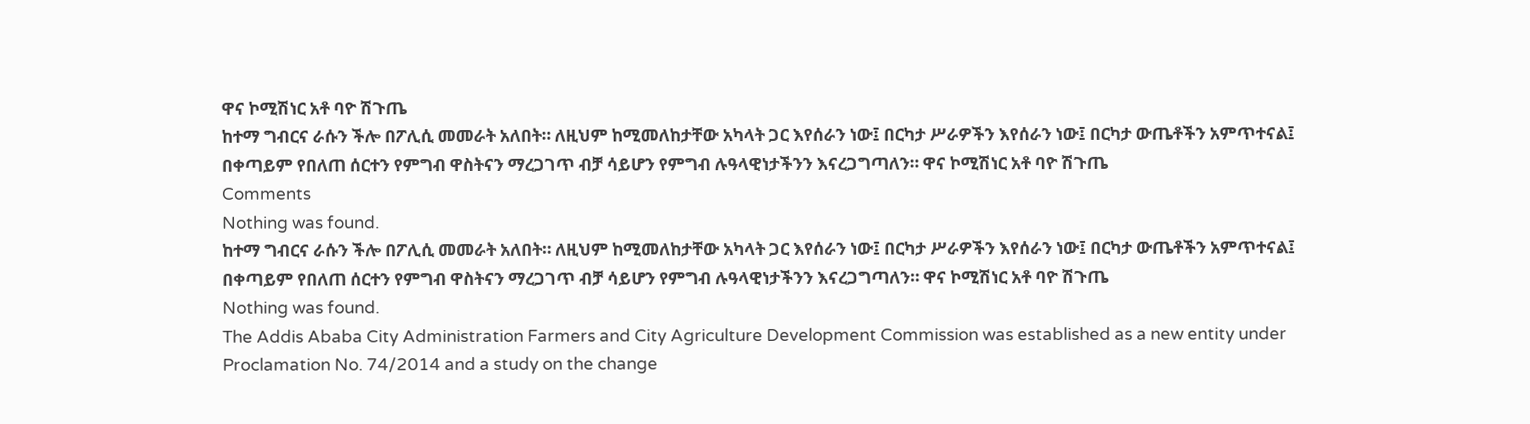ዋና ኮሚሽነር አቶ ባዮ ሽጉጤ
ከተማ ግብርና ራሱን ችሎ በፖሊሲ መመራት አለበት። ለዚህም ከሚመለከታቸው አካላት ጋር እየሰራን ነው፤ በርካታ ሥራዎችን እየሰራን ነው፤ በርካታ ውጤቶችን አምጥተናል፤ በቀጣይም የበለጠ ሰርተን የምግብ ዋስትናን ማረጋገጥ ብቻ ሳይሆን የምግብ ሉዓላዊነታችንን እናረጋግጣለን። ዋና ኮሚሽነር አቶ ባዮ ሽጉጤ
Comments
Nothing was found.
ከተማ ግብርና ራሱን ችሎ በፖሊሲ መመራት አለበት። ለዚህም ከሚመለከታቸው አካላት ጋር እየሰራን ነው፤ በርካታ ሥራዎችን እየሰራን ነው፤ በርካታ ውጤቶችን አምጥተናል፤ በቀጣይም የበለጠ ሰርተን የምግብ ዋስትናን ማረጋገጥ ብቻ ሳይሆን የምግብ ሉዓላዊነታችንን እናረጋግጣለን። ዋና ኮሚሽነር አቶ ባዮ ሽጉጤ
Nothing was found.
The Addis Ababa City Administration Farmers and City Agriculture Development Commission was established as a new entity under Proclamation No. 74/2014 and a study on the change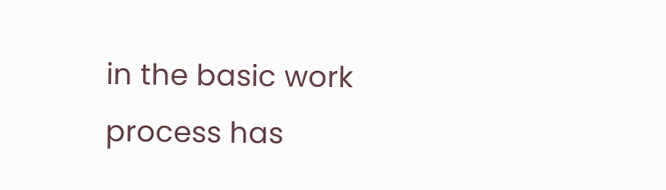in the basic work process has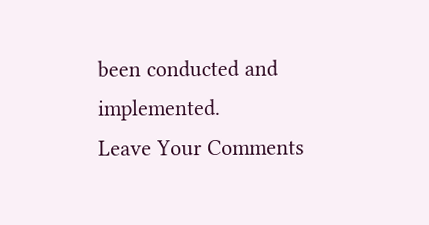been conducted and implemented.
Leave Your Comments